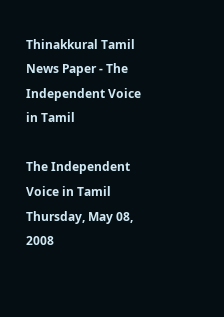Thinakkural Tamil News Paper - The Independent Voice in Tamil

The Independent Voice in Tamil
Thursday, May 08, 2008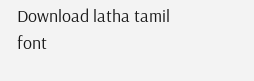Download latha tamil font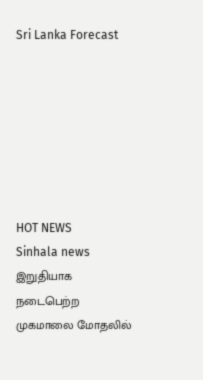Sri Lanka Forecast







HOT NEWS
Sinhala news
இறுதியாக நடைபெற்ற முகமாலை மோதலில்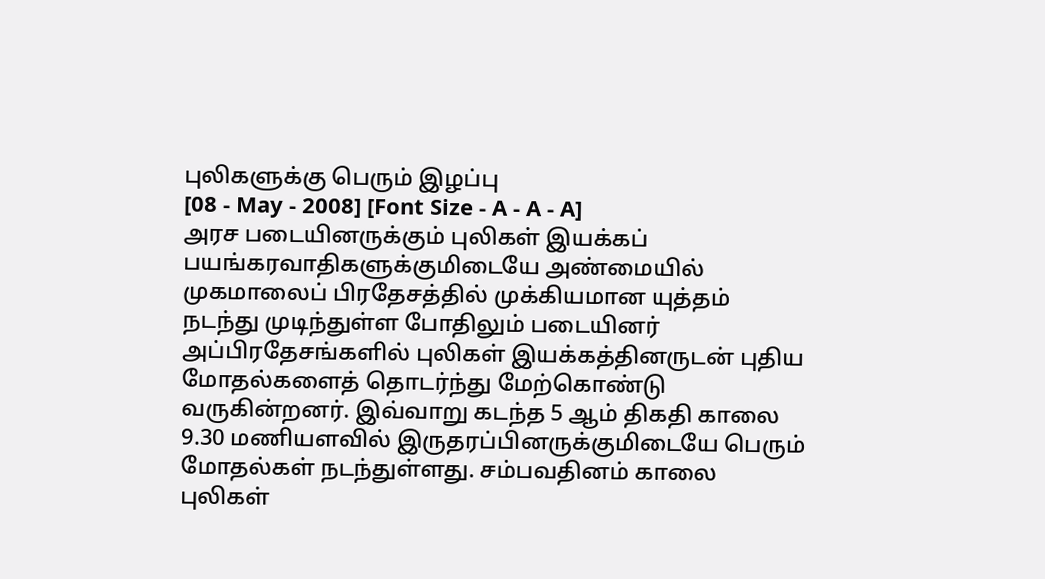புலிகளுக்கு பெரும் இழப்பு
[08 - May - 2008] [Font Size - A - A - A]
அரச படையினருக்கும் புலிகள் இயக்கப் பயங்கரவாதிகளுக்குமிடையே அண்மையில் முகமாலைப் பிரதேசத்தில் முக்கியமான யுத்தம் நடந்து முடிந்துள்ள போதிலும் படையினர் அப்பிரதேசங்களில் புலிகள் இயக்கத்தினருடன் புதிய மோதல்களைத் தொடர்ந்து மேற்கொண்டு வருகின்றனர். இவ்வாறு கடந்த 5 ஆம் திகதி காலை 9.30 மணியளவில் இருதரப்பினருக்குமிடையே பெரும் மோதல்கள் நடந்துள்ளது. சம்பவதினம் காலை புலிகள்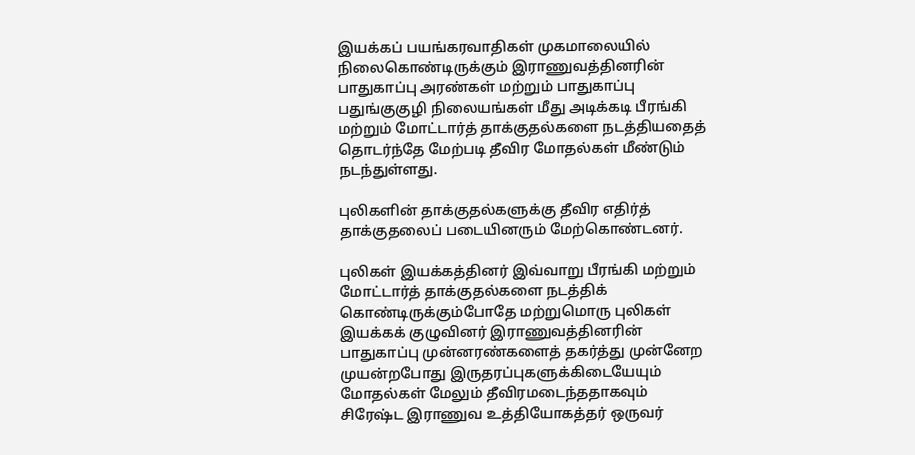இயக்கப் பயங்கரவாதிகள் முகமாலையில் நிலைகொண்டிருக்கும் இராணுவத்தினரின் பாதுகாப்பு அரண்கள் மற்றும் பாதுகாப்பு பதுங்குகுழி நிலையங்கள் மீது அடிக்கடி பீரங்கி மற்றும் மோட்டார்த் தாக்குதல்களை நடத்தியதைத் தொடர்ந்தே மேற்படி தீவிர மோதல்கள் மீண்டும் நடந்துள்ளது.

புலிகளின் தாக்குதல்களுக்கு தீவிர எதிர்த் தாக்குதலைப் படையினரும் மேற்கொண்டனர்.

புலிகள் இயக்கத்தினர் இவ்வாறு பீரங்கி மற்றும் மோட்டார்த் தாக்குதல்களை நடத்திக் கொண்டிருக்கும்போதே மற்றுமொரு புலிகள் இயக்கக் குழுவினர் இராணுவத்தினரின் பாதுகாப்பு முன்னரண்களைத் தகர்த்து முன்னேற முயன்றபோது இருதரப்புகளுக்கிடையேயும் மோதல்கள் மேலும் தீவிரமடைந்ததாகவும் சிரேஷ்ட இராணுவ உத்தியோகத்தர் ஒருவர்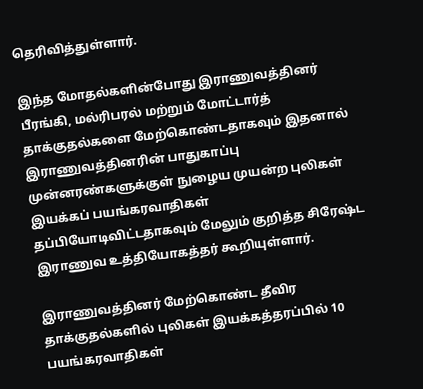தெரிவித்துள்ளார்.

இந்த மோதல்களின்போது இராணுவத்தினர் பீரங்கி, மல்ரிபரல் மற்றும் மோட்டார்த் தாக்குதல்களை மேற்கொண்டதாகவும் இதனால் இராணுவத்தினரின் பாதுகாப்பு முன்னரண்களுக்குள் நுழைய முயன்ற புலிகள் இயக்கப் பயங்கரவாதிகள் தப்பியோடிவிட்டதாகவும் மேலும் குறித்த சிரேஷ்ட இராணுவ உத்தியோகத்தர் கூறியுள்ளார்.

இராணுவத்தினர் மேற்கொண்ட தீவிர தாக்குதல்களில் புலிகள் இயக்கத்தரப்பில் 10 பயங்கரவாதிகள்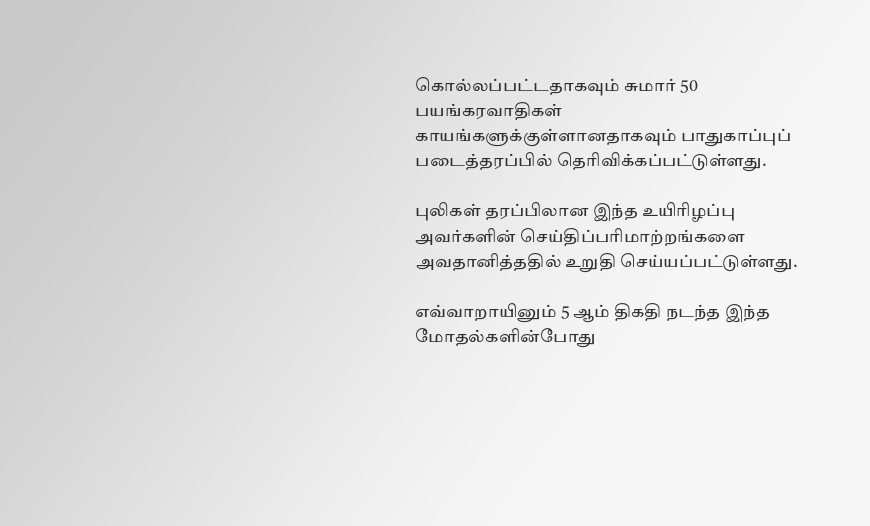கொல்லப்பட்டதாகவும் சுமார் 50 பயங்கரவாதிகள் காயங்களுக்குள்ளானதாகவும் பாதுகாப்புப் படைத்தரப்பில் தெரிவிக்கப்பட்டுள்ளது.

புலிகள் தரப்பிலான இந்த உயிரிழப்பு அவர்களின் செய்திப்பரிமாற்றங்களை அவதானித்ததில் உறுதி செய்யப்பட்டுள்ளது.

எவ்வாறாயினும் 5 ஆம் திகதி நடந்த இந்த மோதல்களின்போது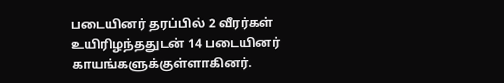படையினர் தரப்பில் 2 வீரர்கள் உயிரிழந்ததுடன் 14 படையினர் காயங்களுக்குள்ளாகினர்.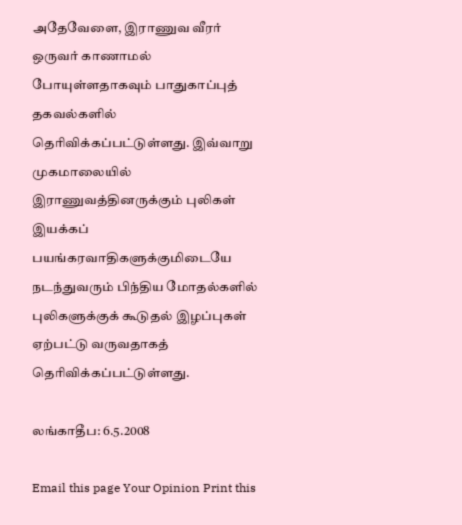அதேவேளை, இராணுவ வீரர் ஒருவர் காணாமல் போயுள்ளதாகவும் பாதுகாப்புத் தகவல்களில் தெரிவிக்கப்பட்டுள்ளது. இவ்வாறு முகமாலையில் இராணுவத்தினருக்கும் புலிகள் இயக்கப் பயங்கரவாதிகளுக்குமிடையே நடந்துவரும் பிந்திய மோதல்களில் புலிகளுக்குக் கூடுதல் இழப்புகள் ஏற்பட்டு வருவதாகத் தெரிவிக்கப்பட்டுள்ளது.

லங்காதீப: 6.5.2008

Email this page Your Opinion Print this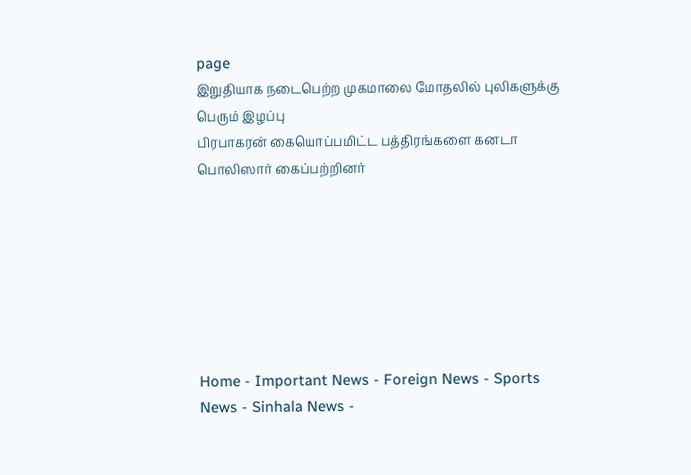page
இறுதியாக நடைபெற்ற முகமாலை மோதலில் புலிகளுக்கு பெரும் இழப்பு
பிரபாகரன் கையொப்பமிட்ட பத்திரங்களை கனடா பொலிஸார் கைப்பற்றினர்







Home - Important News - Foreign News - Sports News - Sinhala News -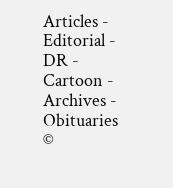Articles - Editorial - DR - Cartoon - Archives - Obituaries
©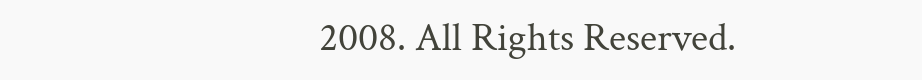2008. All Rights Reserved.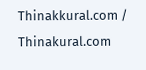Thinakkural.com / Thinakural.com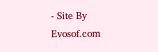- Site By Evosof.com